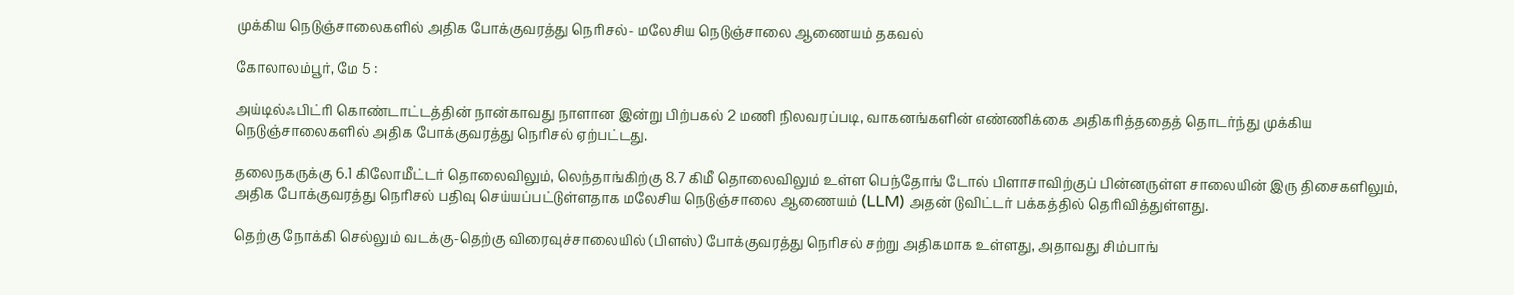முக்கிய நெடுஞ்சாலைகளில் அதிக போக்குவரத்து நெரிசல்- மலேசிய நெடுஞ்சாலை ஆணையம் தகவல்

கோலாலம்பூர், மே 5 :

அய்டில்ஃபிட்ரி கொண்டாட்டத்தின் நான்காவது நாளான இன்று பிற்பகல் 2 மணி நிலவரப்படி, வாகனங்களின் எண்ணிக்கை அதிகரித்ததைத் தொடர்ந்து முக்கிய நெடுஞ்சாலைகளில் அதிக போக்குவரத்து நெரிசல் ஏற்பட்டது.

தலைநகருக்கு 6.1 கிலோமீட்டர் தொலைவிலும், லெந்தாங்கிற்கு 8.7 கிமீ தொலைவிலும் உள்ள பெந்தோங் டோல் பிளாசாவிற்குப் பின்னருள்ள சாலையின் இரு திசைகளிலும், அதிக போக்குவரத்து நெரிசல் பதிவு செய்யப்பட்டுள்ளதாக மலேசிய நெடுஞ்சாலை ஆணையம் (LLM) அதன் டுவிட்டர் பக்கத்தில் தெரிவித்துள்ளது.

தெற்கு நோக்கி செல்லும் வடக்கு-தெற்கு விரைவுச்சாலையில் (பிளஸ்) போக்குவரத்து நெரிசல் சற்று அதிகமாக உள்ளது, அதாவது சிம்பாங்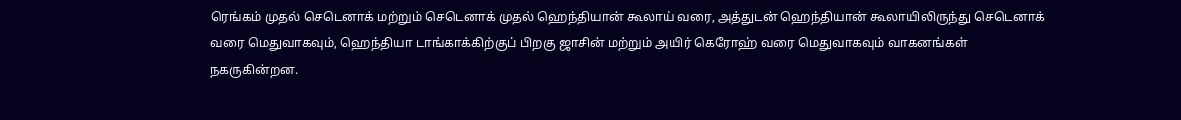ரெங்கம் முதல் செடெனாக் மற்றும் செடெனாக் முதல் ஹெந்தியான் கூலாய் வரை, அத்துடன் ஹெந்தியான் கூலாயிலிருந்து செடெனாக் வரை மெதுவாகவும், ஹெந்தியா டாங்காக்கிற்குப் பிறகு ஜாசின் மற்றும் அயிர் கெரோஹ் வரை மெதுவாகவும் வாகனங்கள் நகருகின்றன.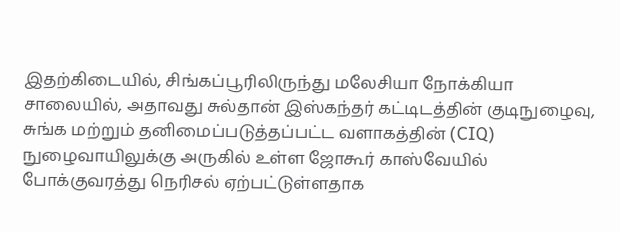இதற்கிடையில், சிங்கப்பூரிலிருந்து மலேசியா நோக்கியா சாலையில், அதாவது சுல்தான் இஸ்கந்தர் கட்டிடத்தின் குடிநுழைவு, சுங்க மற்றும் தனிமைப்படுத்தப்பட்ட வளாகத்தின் (CIQ) நுழைவாயிலுக்கு அருகில் உள்ள ஜோகூர் காஸ்வேயில் போக்குவரத்து நெரிசல் ஏற்பட்டுள்ளதாக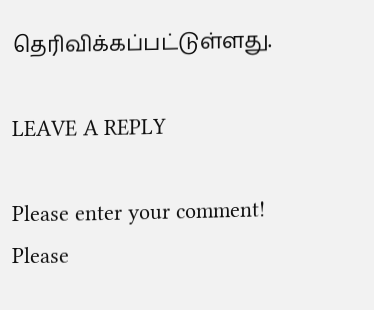தெரிவிக்கப்பட்டுள்ளது.

LEAVE A REPLY

Please enter your comment!
Please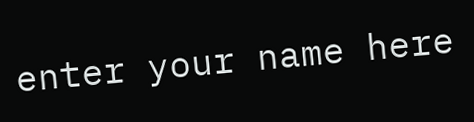enter your name here